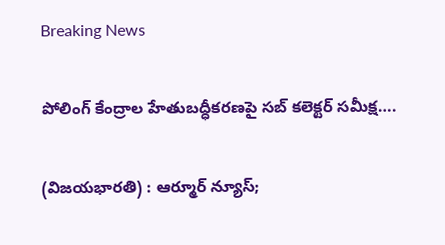Breaking News

పోలింగ్ కేంద్రాల హేతుబద్ధీకరణపై సబ్ కలెక్టర్ సమీక్ష….

(విజయభారతి) : ఆర్మూర్ న్యూస్;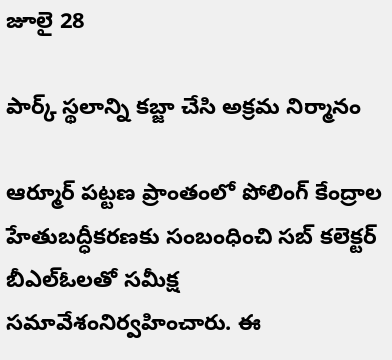జూలై 28

పార్క్ స్థలాన్ని కబ్జా చేసి అక్రమ నిర్మానం

ఆర్మూర్ పట్టణ ప్రాంతంలో పోలింగ్ కేంద్రాల హేతుబద్ధీకరణకు సంబంధించి సబ్ కలెక్టర్ బీఎల్‌ఓలతో సమీక్ష సమావేశంనిర్వహించారు. ఈ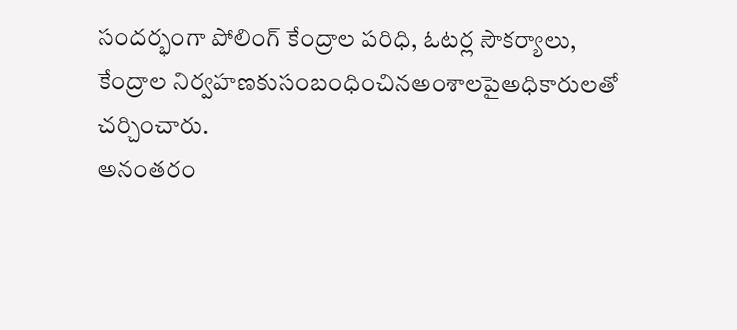సందర్భంగా పోలింగ్ కేంద్రాల పరిధి, ఓటర్ల సౌకర్యాలు, కేంద్రాల నిర్వహణకుసంబంధించినఅంశాలపైఅధికారులతో చర్చించారు.
అనంతరం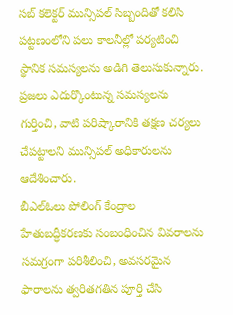సబ్ కలెక్టర్ మున్సిపల్ సిబ్బందితో కలిసి పట్టణంలోని పలు కాలనీల్లో పర్యటించి స్థానిక సమస్యలను అడిగి తెలుసుకున్నారు. ప్రజలు ఎదుర్కొంటున్న సమస్యలను గుర్తించి, వాటి పరిష్కారానికి తక్షణ చర్యలు చేపట్టాలని మున్సిపల్ అధికారులను ఆదేశించారు.
బీఎల్‌ఓలు పోలింగ్ కేంద్రాల హేతుబద్ధీకరణకు సంబంధించిన వివరాలను సమగ్రంగా పరిశీలించి, అవసరమైన ఫారాలను త్వరితగతిన పూర్తి చేసి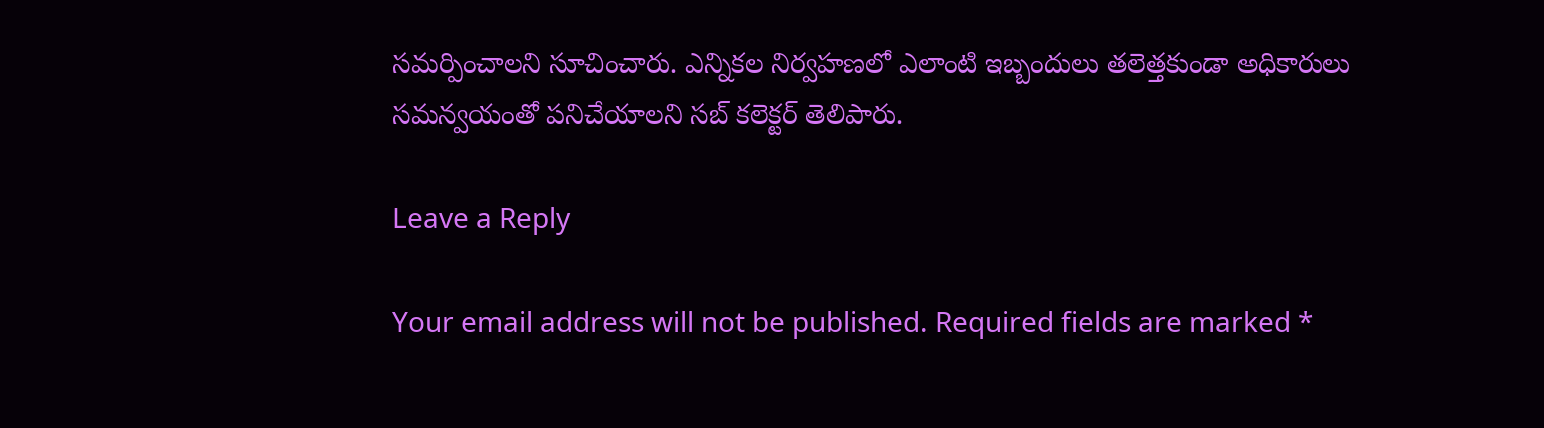సమర్పించాలని సూచించారు. ఎన్నికల నిర్వహణలో ఎలాంటి ఇబ్బందులు తలెత్తకుండా అధికారులు సమన్వయంతో పనిచేయాలని సబ్ కలెక్టర్ తెలిపారు.

Leave a Reply

Your email address will not be published. Required fields are marked *